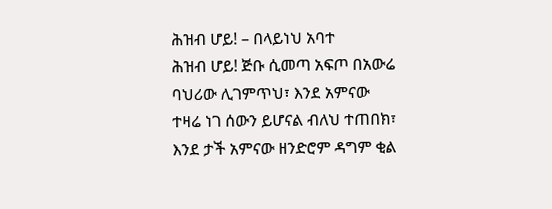ሕዝብ ሆይ! – በላይነህ አባተ
ሕዝብ ሆይ! ጅቡ ሲመጣ አፍጦ በአውሬ ባህሪው ሊገምጥህ፣ እንደ አምናው ተዛሬ ነገ ሰውን ይሆናል ብለህ ተጠበክ፣ እንደ ታች አምናው ዘንድሮም ዳግም ቂል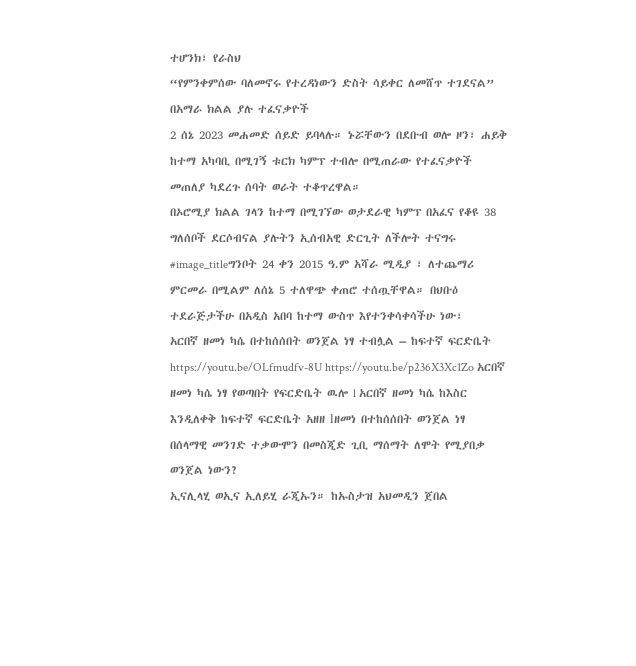ተሆንክ፣ የራስህ
“የምንቀምሰው ባለመኖሩ የተረዳነውን ድስት ሳይቀር ለመሸጥ ተገደናል” በአማራ ክልል ያሉ ተፈናቃዮች
2 ሰኔ 2023 መሐመድ ሰይድ ይባላሉ። ኑሯቸውን በደቡብ ወሎ ዞን፣ ሐይቅ ከተማ አካባቢ በሚገኝ ቱርክ ካምፕ ተብሎ በሚጠራው የተፈናቃዮች መጠለያ ካደረጉ ሰባት ወራት ተቆጥረዋል።
በኦሮሚያ ክልል ገላን ከተማ በሚገኘው ወታደራዊ ካምፕ በአፈና የቆዩ 38 ግለሰቦች ደርሶብናል ያሉትን ኢሰብአዊ ድርጊት ለችሎት ተናግሩ
#image_titleግንቦት 24 ቀን 2015 ዓ.ም አሻራ ሚዲያ ፣ ለተጨማሪ ምርመራ በሚልም ለሰኔ 5 ተለዋጭ ቀጠሮ ተሰጧቸዋል። በህቡዕ ተደራጅታችሁ በአዲስ አበባ ከተማ ውስጥ እየተንቀሳቀሳችሁ ነው፣
አርበኛ ዘመነ ካሴ በተከሰሰበት ወንጀል ነፃ ተብሏል – ከፍተኛ ፍርድቤት
https://youtu.be/OLfmudfv-8U https://youtu.be/p236X3Xc1Zo አርበኛ ዘመነ ካሴ ነፃ የወጣበት የፍርድቤት ዉሎ l አርበኛ ዘመነ ካሴ ከእስር እንዲለቀቅ ከፍተኛ ፍርድቤት አዘዘ lዘመነ በተከሰሰበት ወንጀል ነፃ
በሰላማዊ መንገድ ተቃውሞን በመስጂድ ጊቢ ማሰማት ለሞት የሚያበቃ ወንጀል ነውን?
ኢናሊላሂ ወኢና ኢለይሂ ራጂኡን። ከኡስታዝ አህመዲን ጀበል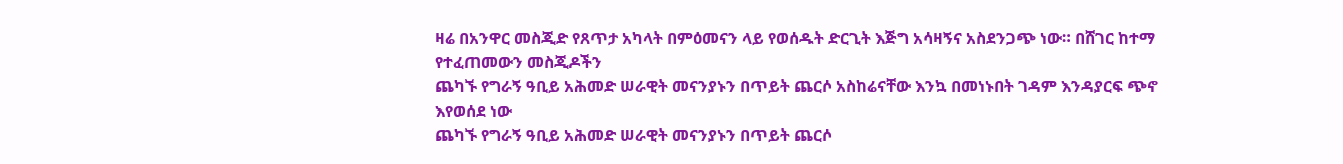ዛሬ በአንዋር መስጂድ የጸጥታ አካላት በምዕመናን ላይ የወሰዱት ድርጊት እጅግ አሳዛኝና አስደንጋጭ ነው። በሸገር ከተማ የተፈጠመውን መስጂዶችን
ጨካኙ የግራኝ ዓቢይ አሕመድ ሠራዊት መናንያኑን በጥይት ጨርሶ አስከሬናቸው እንኳ በመነኑበት ገዳም እንዳያርፍ ጭኖ እየወሰደ ነው
ጨካኙ የግራኝ ዓቢይ አሕመድ ሠራዊት መናንያኑን በጥይት ጨርሶ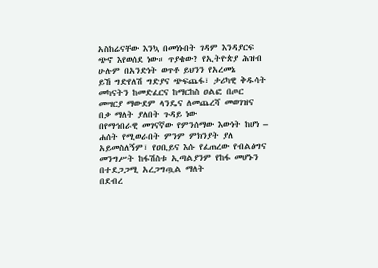አስከሬናቸው እንኳ በመነኑበት ገዳም እንዳያርፍ ጭኖ እየወሰደ ነው። ጥያቄው? የኢትዮጵያ ሕዝብ ሁሉም በአንድነት ወጥቶ ይህንን የአረመኔ
ይኸ ግድየለሽ ግድያና ጭፍጨፋ፣ ታሪካዊ ቅዱሳት መካናትን ከመድፈርና ከማርከስ ዐልፎ በጦር መሣርያ ማውደም ላንዴና ለመጨረሻ መወገዝና በቃ ማለት ያለበት ጉዳይ ነው
በየማኅበራዊ መገናኛው የምንሰማው እውነት ከሆነ – ሐሰት የሚወራበት ምንም ምክንያት ያለ አይመስለኝም፣ የዐቢይና እሱ የፈጠረው የብልፅግና መንግሥት ከፋሽስቱ ኢጣልያንም የከፋ መሆኑን በተደጋጋሚ አረጋግጧል ማለት
በደብረ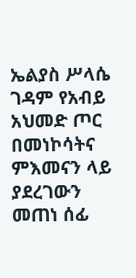ኤልያስ ሥላሴ ገዳም የአብይ አህመድ ጦር በመነኮሳትና ምእመናን ላይ ያደረገውን መጠነ ሰፊ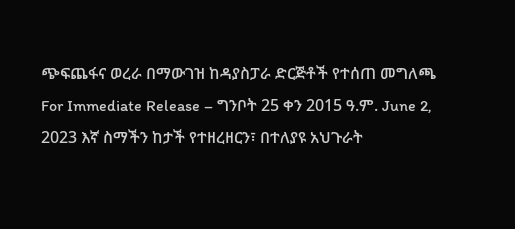ጭፍጨፋና ወረራ በማውገዝ ከዳያስፓራ ድርጅቶች የተሰጠ መግለጫ
For Immediate Release – ግንቦት 25 ቀን 2015 ዓ.ም. June 2, 2023 እኛ ስማችን ከታች የተዘረዘርን፣ በተለያዩ አህጉራት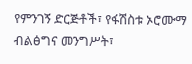የምንገኝ ድርጅቶች፣ የፋሽስቱ ኦሮሙማ ብልፅግና መንግሥት፣